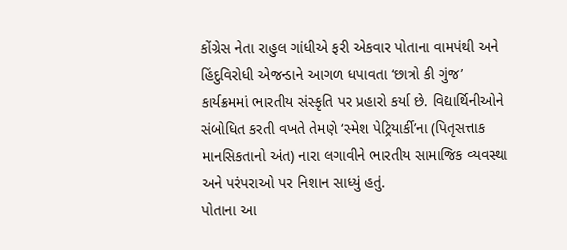કોંગ્રેસ નેતા રાહુલ ગાંધીએ ફરી એકવાર પોતાના વામપંથી અને હિંદુવિરોધી એજન્ડાને આગળ ધપાવતા ‘છાત્રો કી ગુંજ’ કાર્યક્રમમાં ભારતીય સંસ્કૃતિ પર પ્રહારો કર્યા છે. વિદ્યાર્થિનીઓને સંબોધિત કરતી વખતે તેમણે ‘સ્મેશ પેટ્રિયાર્કી’ના (પિતૃસત્તાક માનસિકતાનો અંત) નારા લગાવીને ભારતીય સામાજિક વ્યવસ્થા અને પરંપરાઓ પર નિશાન સાધ્યું હતું.
પોતાના આ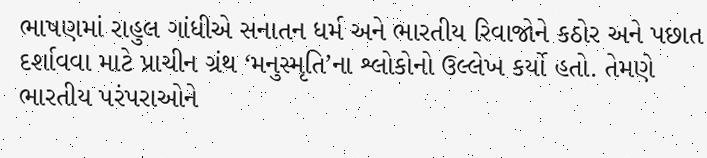ભાષણમાં રાહુલ ગાંધીએ સનાતન ધર્મ અને ભારતીય રિવાજોને કઠોર અને પછાત દર્શાવવા માટે પ્રાચીન ગ્રંથ ‘મનુસ્મૃતિ’ના શ્લોકોનો ઉલ્લેખ કર્યો હતો. તેમણે ભારતીય પરંપરાઓને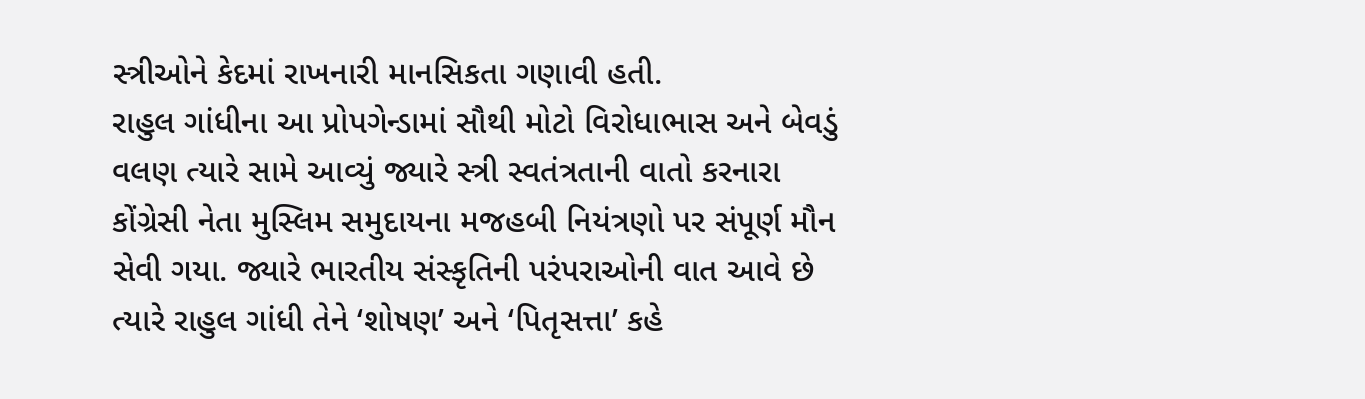સ્ત્રીઓને કેદમાં રાખનારી માનસિકતા ગણાવી હતી.
રાહુલ ગાંધીના આ પ્રોપગેન્ડામાં સૌથી મોટો વિરોધાભાસ અને બેવડું વલણ ત્યારે સામે આવ્યું જ્યારે સ્ત્રી સ્વતંત્રતાની વાતો કરનારા કોંગ્રેસી નેતા મુસ્લિમ સમુદાયના મજહબી નિયંત્રણો પર સંપૂર્ણ મૌન સેવી ગયા. જ્યારે ભારતીય સંસ્કૃતિની પરંપરાઓની વાત આવે છે ત્યારે રાહુલ ગાંધી તેને ‘શોષણ’ અને ‘પિતૃસત્તા’ કહે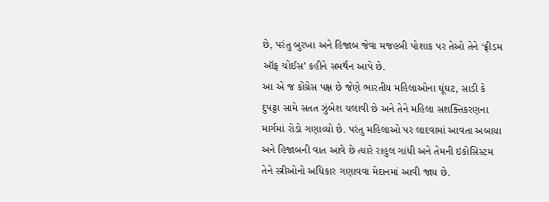છે, પરંતુ બુરખા અને હિજાબ જેવા મજહબી પોશાક પર તેઓ તેને ‘ફ્રીડમ ઑફ ચોઈસ’ કહીને સમર્થન આપે છે.
આ એ જ કોંગ્રેસ પક્ષ છે જેણે ભારતીય મહિલાઓના ઘૂંઘટ, સાડી કે દુપટ્ટા સામે સતત ઝુંબેશ ચલાવી છે અને તેને મહિલા સશક્તિકરણના માર્ગમાં રોડો ગણાવ્યો છે. પરંતુ મહિલાઓ પર લાદવામાં આવતા અબાયા અને હિજાબની વાત આવે છે ત્યારે રાહુલ ગાંધી અને તેમની ઇકોસિસ્ટમ તેને સ્ત્રીઓનો અધિકાર ગણાવવા મેદાનમાં આવી જાય છે.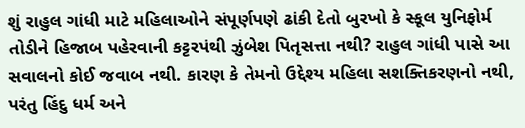શું રાહુલ ગાંધી માટે મહિલાઓને સંપૂર્ણપણે ઢાંકી દેતો બુરખો કે સ્કૂલ યુનિફોર્મ તોડીને હિજાબ પહેરવાની કટ્ટરપંથી ઝુંબેશ પિતૃસત્તા નથી? રાહુલ ગાંધી પાસે આ સવાલનો કોઈ જવાબ નથી. કારણ કે તેમનો ઉદ્દેશ્ય મહિલા સશક્તિકરણનો નથી, પરંતુ હિંદુ ધર્મ અને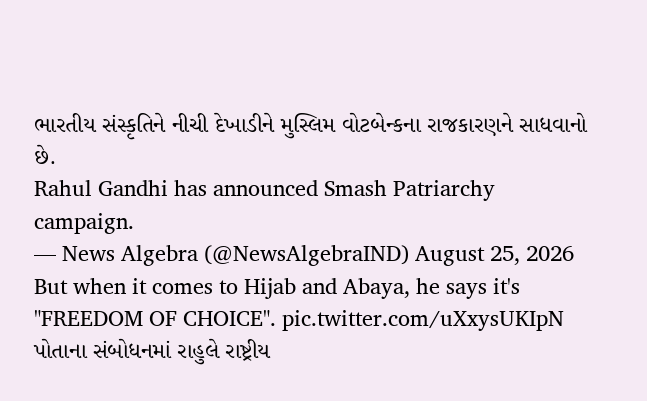ભારતીય સંસ્કૃતિને નીચી દેખાડીને મુસ્લિમ વોટબેન્કના રાજકારણને સાધવાનો છે.
Rahul Gandhi has announced Smash Patriarchy campaign.
— News Algebra (@NewsAlgebraIND) August 25, 2026
But when it comes to Hijab and Abaya, he says it's "FREEDOM OF CHOICE". pic.twitter.com/uXxysUKIpN
પોતાના સંબોધનમાં રાહુલે રાષ્ટ્રીય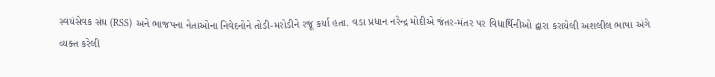સ્વયંસેવક સંઘ (RSS) અને ભાજપના નેતાઓના નિવેદનોને તોડી-મરોડીને રજૂ કર્યા હતા. વડા પ્રધાન નરેન્દ્ર મોદીએ જંતર-મંતર પર વિદ્યાર્થિનીઓ દ્વારા કરાયેલી અશલીલ ભાષા અંગે વ્યક્ત કરેલી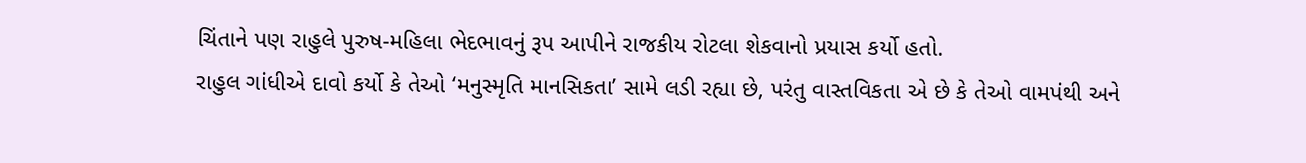ચિંતાને પણ રાહુલે પુરુષ-મહિલા ભેદભાવનું રૂપ આપીને રાજકીય રોટલા શેકવાનો પ્રયાસ કર્યો હતો.
રાહુલ ગાંધીએ દાવો કર્યો કે તેઓ ‘મનુસ્મૃતિ માનસિકતા’ સામે લડી રહ્યા છે, પરંતુ વાસ્તવિકતા એ છે કે તેઓ વામપંથી અને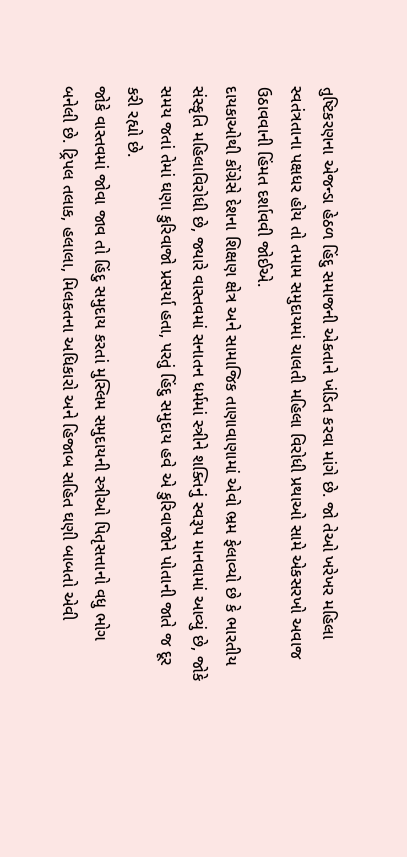તુષ્ટિકરણના એજન્ડા હેઠળ હિંદુ સમાજની એકતાને ખંડિત કરવા માંગે છે. જો તેઓ ખરેખર મહિલા સ્વતંત્રતાના પક્ષધર હોય તો તમામ સમુદાયમાં ચાલતી મહિલા વિરોધી પ્રથાઓ સામે એકસરખો અવાજ ઉઠાવવાની હિંમત દર્શાવવી જોઈએ.
દાયકાઓથી કોંગ્રેસે દેશના શિક્ષણ ક્ષેત્ર અને સામાજિક તાણાવાણામાં એવો ભ્રમ ફેલાવ્યો છે કે ભારતીય સંસ્કૃતિ મહિલાવિરોધી છે, જ્યારે વાસ્તવમાં સનાતન ધર્મમાં સ્ત્રીને શક્તિનું સ્વરૂપ માનવામાં આવ્યું છે, જોકે સમય જતાં તેમાં ઘણા કુરિવાજો પ્રસર્યા હતા, પરતું હિંદુ સમુદાય હવે એ કુરિવાજોને પોતાની જાતે જ દૂર કરી રહ્યો છે.
જોકે વાસ્તવમાં જોવા જાવ તો હિંદુ સમુદાય કરતાં મુસ્લિમ સમુદાયની સ્ત્રીઓ પિતૃસત્તાનો વધુ ભોગ બનેલી છે. ટ્રિપલ તલાક, હલાલા, મિલકતના અધિકારો અને હિજાબ સહિત ઘણી બાબતો એવી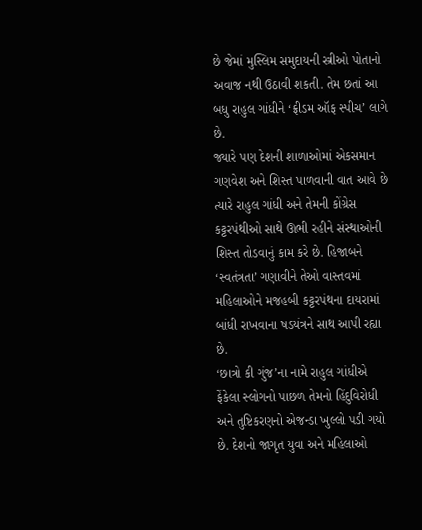છે જેમાં મુસ્લિમ સમુદાયની સ્ત્રીઓ પોતાનો અવાજ નથી ઉઠાવી શકતી. તેમ છતાં આ બધુ રાહુલ ગાંધીને ‘ફ્રીડમ ઑફ સ્પીચ’ લાગે છે.
જ્યારે પણ દેશની શાળાઓમાં એકસમાન ગણવેશ અને શિસ્ત પાળવાની વાત આવે છે ત્યારે રાહુલ ગાંધી અને તેમની કોંગ્રેસ કટ્ટરપંથીઓ સાથે ઊભી રહીને સંસ્થાઓની શિસ્ત તોડવાનું કામ કરે છે. હિજાબને ‘સ્વતંત્રતા’ ગણાવીને તેઓ વાસ્તવમાં મહિલાઓને મજહબી કટ્ટરપંથના દાયરામાં બાંધી રાખવાના ષડયંત્રને સાથ આપી રહ્યા છે.
‘છાત્રો કી ગુંજ’ના નામે રાહુલ ગાંધીએ ફેંકેલા સ્લોગનો પાછળ તેમનો હિંદુવિરોધી અને તુષ્ટિકરણનો એજન્ડા ખુલ્લો પડી ગયો છે. દેશનો જાગૃત યુવા અને મહિલાઓ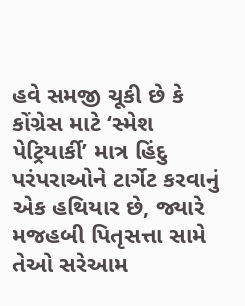હવે સમજી ચૂકી છે કે કોંગ્રેસ માટે ‘સ્મેશ પેટ્રિયાર્કી’ માત્ર હિંદુ પરંપરાઓને ટાર્ગેટ કરવાનું એક હથિયાર છે, જ્યારે મજહબી પિતૃસત્તા સામે તેઓ સરેઆમ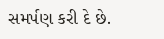સમર્પણ કરી દે છે.